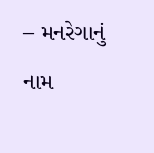– મનરેગાનું નામ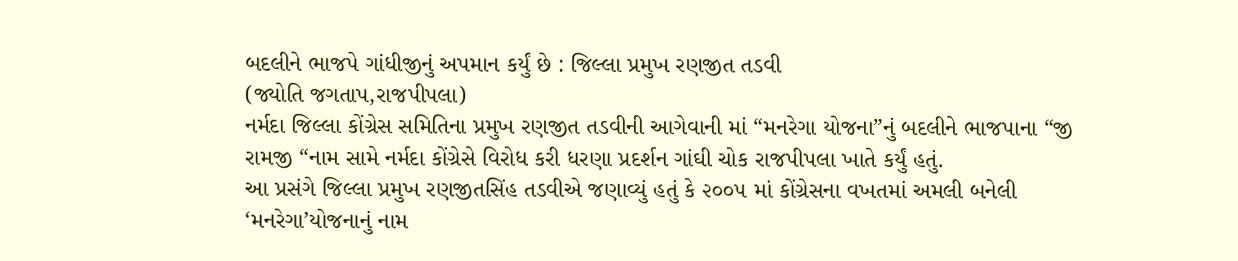બદલીને ભાજપે ગાંધીજીનું અપમાન કર્યું છે : જિલ્લા પ્રમુખ રણજીત તડવી
(જ્યોતિ જગતાપ,રાજપીપલા)
નર્મદા જિલ્લા કોંગ્રેસ સમિતિના પ્રમુખ રણજીત તડવીની આગેવાની માં “મનરેગા યોજના”નું બદલીને ભાજપાના “જી રામજી “નામ સામે નર્મદા કોંગ્રેસે વિરોધ કરી ધરણા પ્રદર્શન ગાંઘી ચોક રાજપીપલા ખાતે કર્યું હતું.
આ પ્રસંગે જિલ્લા પ્રમુખ રણજીતસિંહ તડવીએ જણાવ્યું હતું કે ૨૦૦૫ માં કોંગ્રેસના વખતમાં અમલી બનેલી ‘મનરેગા’યોજનાનું નામ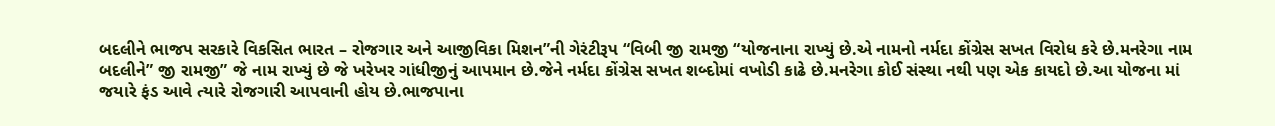બદલીને ભાજપ સરકારે વિકસિત ભારત – રોજગાર અને આજીવિકા મિશન”ની ગેરંટીરૂપ “વિબી જી રામજી “યોજનાના રાખ્યું છે.એ નામનો નર્મદા કોંગ્રેસ સખત વિરોધ કરે છે.મનરેગા નામ બદલીને” જી રામજી” જે નામ રાખ્યું છે જે ખરેખર ગાંધીજીનું આપમાન છે.જેને નર્મદા કોંગ્રેસ સખત શબ્દોમાં વખોડી કાઢે છે.મનરેગા કોઈ સંસ્થા નથી પણ એક કાયદો છે.આ યોજના માં જયારે ફંડ આવે ત્યારે રોજગારી આપવાની હોય છે.ભાજપાના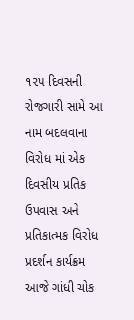૧૨૫ દિવસની રોજગારી સામે આ નામ બદલવાના વિરોધ માં એક દિવસીય પ્રતિક ઉપવાસ અને પ્રતિકાત્મક વિરોધ પ્રદર્શન કાર્યક્રમ આજે ગાંધી ચોક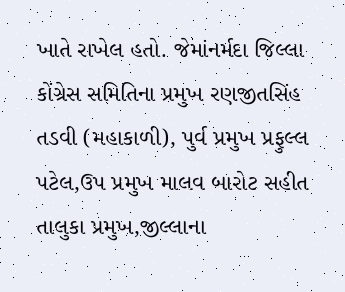ખાતે રાખેલ હતો. જેમાંનર્મદા જિલ્લા કોંગ્રેસ સમિતિના પ્રમુખ રણજીતસિંહ તડવી (મહાકાળી), પુર્વ પ્રમુખ પ્રફુલ્લ પટેલ,ઉપ પ્રમુખ માલવ બારોટ સહીત તાલુકા પ્રમુખ,જીલ્લાના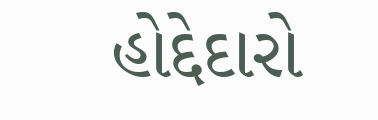હોદ્દેદારો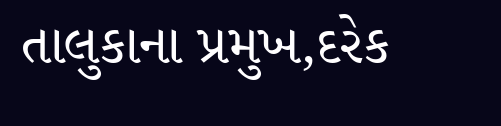તાલુકાના પ્રમુખ,દરેક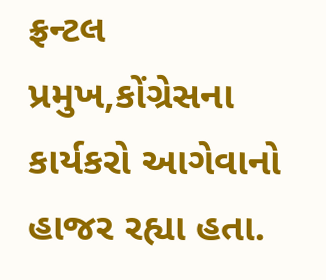ફ્રન્ટલ પ્રમુખ,કોંગ્રેસના કાર્યકરો આગેવાનો હાજર રહ્યા હતા.